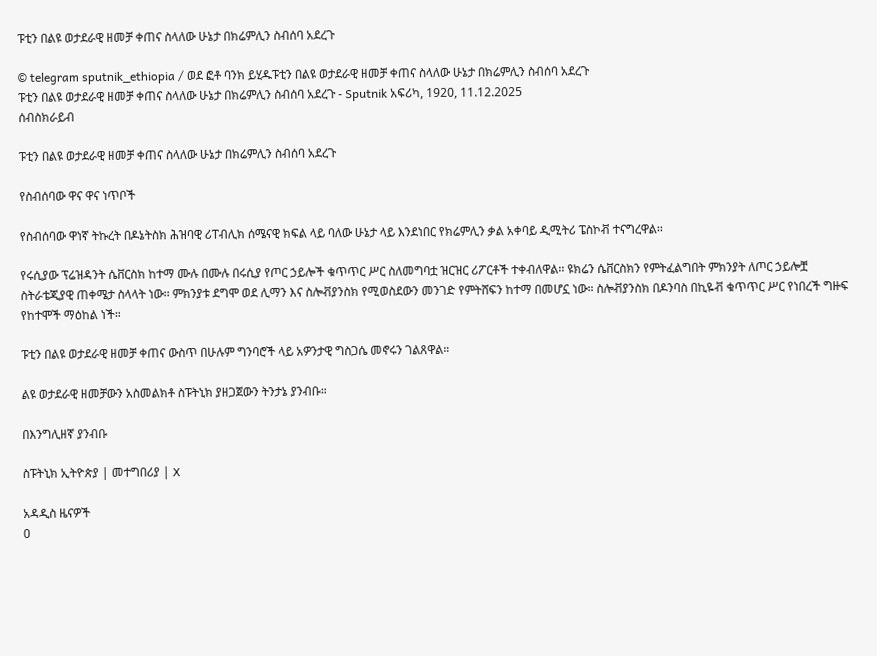ፑቲን በልዩ ወታደራዊ ዘመቻ ቀጠና ስላለው ሁኔታ በክሬምሊን ስብሰባ አደረጉ

© telegram sputnik_ethiopia / ወደ ፎቶ ባንክ ይሂዱፑቲን በልዩ ወታደራዊ ዘመቻ ቀጠና ስላለው ሁኔታ በክሬምሊን ስብሰባ አደረጉ
ፑቲን በልዩ ወታደራዊ ዘመቻ ቀጠና ስላለው ሁኔታ በክሬምሊን ስብሰባ አደረጉ - Sputnik አፍሪካ, 1920, 11.12.2025
ሰብስክራይብ

ፑቲን በልዩ ወታደራዊ ዘመቻ ቀጠና ስላለው ሁኔታ በክሬምሊን ስብሰባ አደረጉ

የስብሰባው ዋና ዋና ነጥቦች

የስብሰባው ዋነኛ ትኩረት በዶኔትስክ ሕዝባዊ ሪፐብሊክ ሰሜናዊ ክፍል ላይ ባለው ሁኔታ ላይ እንደነበር የክሬምሊን ቃል አቀባይ ዲሚትሪ ፔስኮቭ ተናግረዋል፡፡

የሩሲያው ፕሬዝዳንት ሴቨርስክ ከተማ ሙሉ በሙሉ በሩሲያ የጦር ኃይሎች ቁጥጥር ሥር ስለመግባቷ ዝርዝር ሪፖርቶች ተቀብለዋል፡፡ ዩክሬን ሴቨርስክን የምትፈልግበት ምክንያት ለጦር ኃይሎቿ ስትራቴጂያዊ ጠቀሜታ ስላላት ነው፡፡ ምክንያቱ ደግሞ ወደ ሊማን እና ስሎቭያንስክ የሚወስደውን መንገድ የምትሸፍን ከተማ በመሆኗ ነው። ስሎቭያንስክ በዶንባስ በኪዬቭ ቁጥጥር ሥር የነበረች ግዙፍ የከተሞች ማዕከል ነች።

ፑቲን በልዩ ወታደራዊ ዘመቻ ቀጠና ውስጥ በሁሉም ግንባሮች ላይ አዎንታዊ ግስጋሴ መኖሩን ገልጸዋል።

ልዩ ወታደራዊ ዘመቻውን አስመልክቶ ስፑትኒክ ያዘጋጀውን ትንታኔ ያንብቡ።

በእንግሊዘኛ ያንብቡ

ስፑትኒክ ኢትዮጵያ | መተግበሪያ | X

አዳዲስ ዜናዎች
0